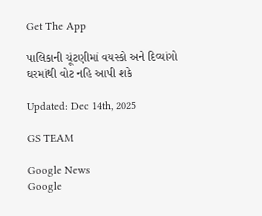Get The App

પાલિકાની ચૂંટણીમાં વયસ્કો અને દિવ્યાંગો ઘરમાંથી વોટ નહિ આપી શકે

Updated: Dec 14th, 2025

GS TEAM

Google News
Google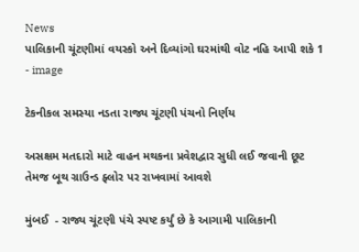News
પાલિકાની ચૂંટણીમાં વયસ્કો અને દિવ્યાંગો ઘરમાંથી વોટ નહિ આપી શકે 1 - image

ટેકનીકલ સમસ્યા નડતા રાજ્ય ચૂંટણી પંચનો નિર્ણય

અસક્ષમ મતદારો માટે વાહન મથકના પ્રવેશદ્વાર સુધી લઈ જવાની છૂટ તેમજ બૂથ ગ્રાઉન્ડ ફ્લોર પર રાખવામાં આવશે

મુંબઈ  - રાજ્ય ચૂંટણી પંચે સ્પષ્ટ કર્યું છે કે આગામી પાલિકાની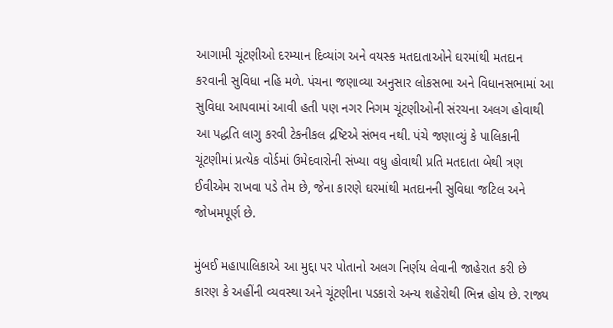આગામી ચૂંટણીઓ દરમ્યાન દિવ્યાંગ અને વયસ્ક મતદાતાઓને ઘરમાંથી મતદાન કરવાની સુવિધા નહિ મળે. પંચના જણાવ્યા અનુસાર લોકસભા અને વિધાનસભામાં આ સુવિધા આપવામાં આવી હતી પણ નગર નિગમ ચૂંટણીઓની સંરચના અલગ હોવાથી આ પદ્ધતિ લાગુ કરવી ટેકનીકલ દ્રષ્ટિએ સંભવ નથી. પંચે જણાવ્યું કે પાલિકાની ચૂંટણીમાં પ્રત્યેક વોર્ડમાં ઉમેદવારોની સંખ્યા વધુ હોવાથી પ્રતિ મતદાતા બેથી ત્રણ ઈવીએમ રાખવા પડે તેમ છે, જેના કારણે ઘરમાંથી મતદાનની સુવિધા જટિલ અને જોખમપૂર્ણ છે.

મુંબઈ મહાપાલિકાએ આ મુદ્દા પર પોતાનો અલગ નિર્ણય લેવાની જાહેરાત કરી છે કારણ કે અહીંની વ્યવસ્થા અને ચૂંટણીના પડકારો અન્ય શહેરોથી ભિન્ન હોય છે. રાજ્ય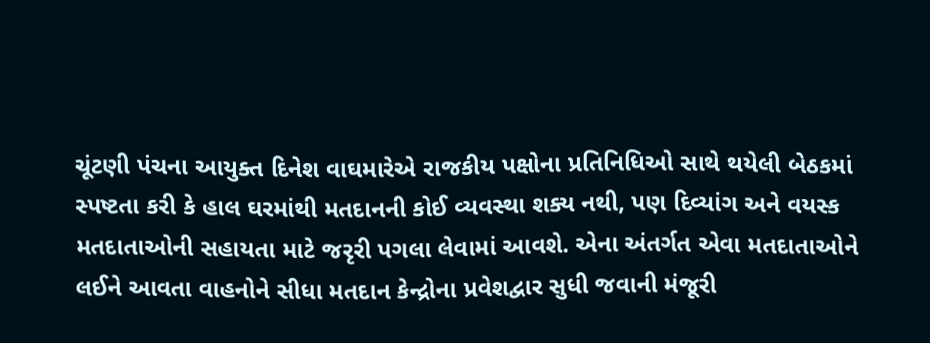ચૂંટણી પંચના આયુક્ત દિનેશ વાઘમારેએ રાજકીય પક્ષોના પ્રતિનિધિઓ સાથે થયેલી બેઠકમાં સ્પષ્ટતા કરી કે હાલ ઘરમાંથી મતદાનની કોઈ વ્યવસ્થા શક્ય નથી, પણ દિવ્યાંગ અને વયસ્ક મતદાતાઓની સહાયતા માટે જરૃરી પગલા લેવામાં આવશે. એના અંતર્ગત એવા મતદાતાઓને લઈને આવતા વાહનોને સીધા મતદાન કેન્દ્રોના પ્રવેશદ્વાર સુધી જવાની મંજૂરી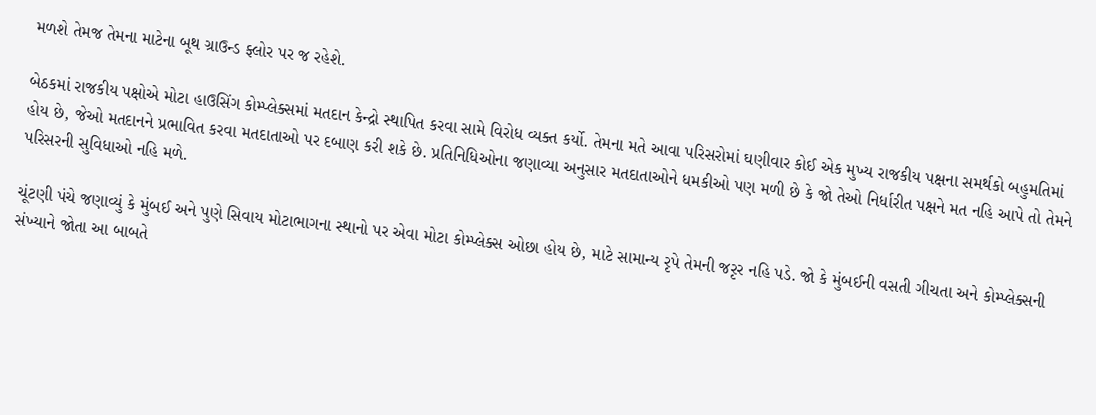મળશે તેમજ તેમના માટેના બૂથ ગ્રાઉન્ડ ફ્લોર પર જ રહેશે.

બેઠકમાં રાજકીય પક્ષોએ મોટા હાઉસિંગ કોમ્પ્લેક્સમાં મતદાન કેન્દ્રો સ્થાપિત કરવા સામે વિરોધ વ્યક્ત કર્યો. તેમના મતે આવા પરિસરોમાં ઘણીવાર કોઈ એક મુખ્ય રાજકીય પક્ષના સમર્થકો બહુમતિમાં હોય છે, જેઓ મતદાનને પ્રભાવિત કરવા મતદાતાઓ પર દબાણ કરી શકે છે. પ્રતિનિધિઓના જણાવ્યા અનુસાર મતદાતાઓને ધમકીઓ પણ મળી છે કે જો તેઓ નિર્ધારીત પક્ષને મત નહિ આપે તો તેમને પરિસરની સુવિધાઓ નહિ મળે.

ચૂંટણી પંચે જણાવ્યું કે મુંબઈ અને પુણે સિવાય મોટાભાગના સ્થાનો પર એવા મોટા કોમ્પ્લેક્સ ઓછા હોય છે, માટે સામાન્ય રૃપે તેમની જરૃર નહિ પડે. જો કે મુંબઈની વસતી ગીચતા અને કોમ્પ્લેક્સની સંખ્યાને જોતા આ બાબતે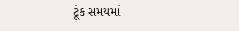ટૂંક સમયમાં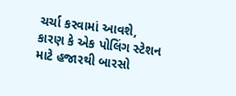ચર્ચા કરવામાં આવશે, કારણ કે એક પોલિંગ સ્ટેશન માટે હજારથી બારસો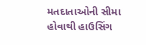મતદાતાઓની સીમા હોવાથી હાઉસિંગ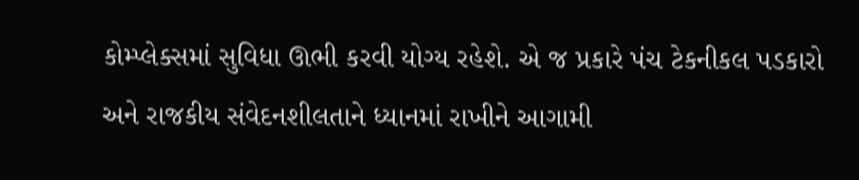કોમ્પ્લેક્સમાં સુવિધા ઊભી કરવી યોગ્ય રહેશે. એ જ પ્રકારે પંચ ટેકનીકલ પડકારો અને રાજકીય સંવેદનશીલતાને ધ્યાનમાં રાખીને આગામી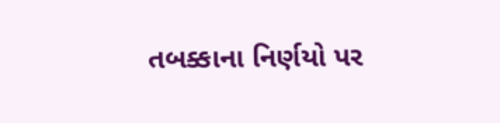તબક્કાના નિર્ણયો પર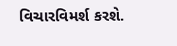વિચારવિમર્શ કરશે.